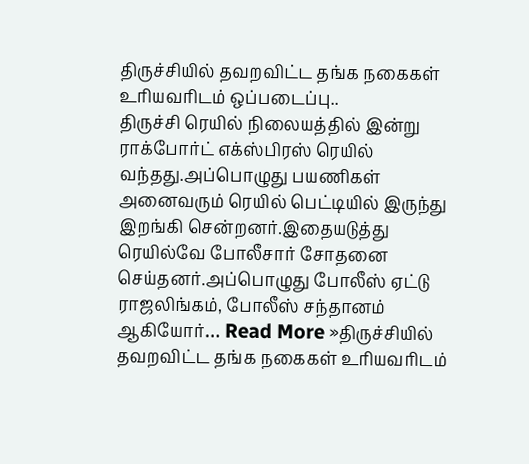திருச்சியில் தவறவிட்ட தங்க நகைகள் உரியவரிடம் ஒப்படைப்பு..
திருச்சி ரெயில் நிலையத்தில் இன்று ராக்போர்ட் எக்ஸ்பிரஸ் ரெயில் வந்தது.அப்பொழுது பயணிகள் அனைவரும் ரெயில் பெட்டியில் இருந்து இறங்கி சென்றனர்.இதையடுத்து ரெயில்வே போலீசார் சோதனை செய்தனர்.அப்பொழுது போலீஸ் ஏட்டு ராஜலிங்கம், போலீஸ் சந்தானம் ஆகியோர்… Read More »திருச்சியில் தவறவிட்ட தங்க நகைகள் உரியவரிடம்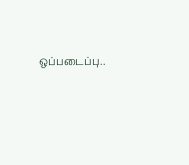ஒப்படைப்பு..